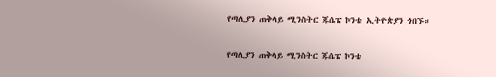የጣሊያን ጠቅላይ ሚንስትር ጁሴፔ ኮንቴ ኢትዮጵያን ጎበኙ።

የጣሊያን ጠቅላይ ሚንስትር ጁሴፔ ኮንቴ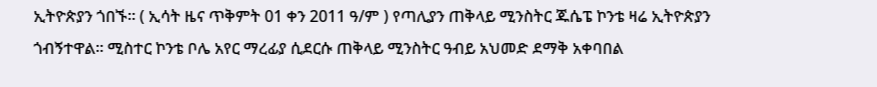ኢትዮጵያን ጎበኙ። ( ኢሳት ዜና ጥቅምት 01 ቀን 2011 ዓ/ም ) የጣሊያን ጠቅላይ ሚንስትር ጁሴፔ ኮንቴ ዛሬ ኢትዮጵያን ጎብኝተዋል። ሚስተር ኮንቴ ቦሌ አየር ማረፊያ ሲደርሱ ጠቅላይ ሚንስትር ዓብይ አህመድ ደማቅ አቀባበል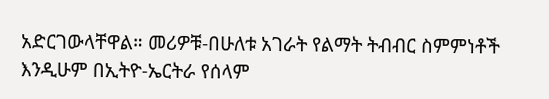አድርገውላቸዋል። መሪዎቹ-በሁለቱ አገራት የልማት ትብብር ስምምነቶች እንዲሁም በኢትዮ-ኤርትራ የሰላም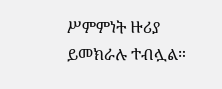ሥምምነት ዙሪያ ይመክራሉ ተብሏል።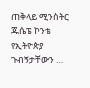ጠቅላይ ሚንስትር ጁሴፔ ኮንቴ የኢትዮጵያ ጉብኝታቸውን …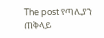The post የጣሊያን ጠቅላይ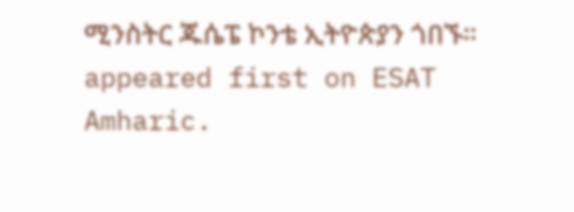ሚንስትር ጁሴፔ ኮንቴ ኢትዮጵያን ጎበኙ። appeared first on ESAT Amharic.